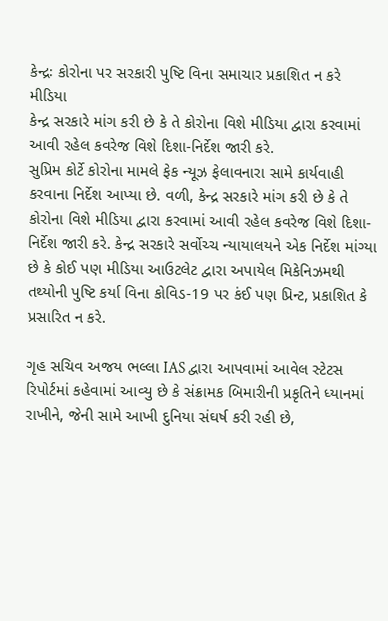કેન્દ્રઃ કોરોના પર સરકારી પુષ્ટિ વિના સમાચાર પ્રકાશિત ન કરે મીડિયા
કેન્દ્ર સરકારે માંગ કરી છે કે તે કોરોના વિશે મીડિયા દ્વારા કરવામાં આવી રહેલ કવરેજ વિશે દિશા-નિર્દેશ જારી કરે.
સુપ્રિમ કોર્ટે કોરોના મામલે ફેક ન્યૂઝ ફેલાવનારા સામે કાર્યવાહી કરવાના નિર્દેશ આપ્યા છે. વળી, કેન્દ્ર સરકારે માંગ કરી છે કે તે કોરોના વિશે મીડિયા દ્વારા કરવામાં આવી રહેલ કવરેજ વિશે દિશા-નિર્દેશ જારી કરે. કેન્દ્ર સરકારે સર્વોચ્ચ ન્યાયાલયને એક નિર્દેશ માંગ્યા છે કે કોઈ પણ મીડિયા આઉટલેટ દ્વારા અપાયેલ મિકેનિઝમથી તથ્યોની પુષ્ટિ કર્યા વિના કોવિડ-19 પર કંઈ પણ પ્રિન્ટ, પ્રકાશિત કે પ્રસારિત ન કરે.

ગૃહ સચિવ અજય ભલ્લા IAS દ્વારા આપવામાં આવેલ સ્ટેટસ રિપોર્ટમાં કહેવામાં આવ્યુ છે કે સંક્રામક બિમારીની પ્રકૃતિને ધ્યાનમાં રાખીને, જેની સામે આખી દુનિયા સંઘર્ષ કરી રહી છે,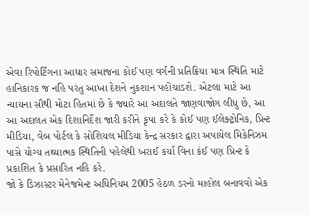એવા રિપોર્ટિંગના આધાર સમાજના કોઈ પણ વર્ગની પ્રતિક્રિયા માત્ર સ્થિતિ માટે હાનિકારક જ નહિ પરંતુ આખા દેશને નુકશાન પહોંચાડશે. એટલા માટે આ ન્યાયના સૌથી મોટા હિતમાં છે કે જ્યારે આ અદાલતે જાણવાજોગ લીધુ છે, આ આ અદાલત એક દિશાનિર્દેશ જારી કરીને કૃપા કરે કે કોઈ પણ ઈલેક્ટ્રોનિક, પ્રિન્ટ મીડિયા, વેબ પોર્ટલ કે સોશિયલ મીડિયા કેન્દ્ર સરકાર દ્વારા અપાયેલ મિકેનિઝમ પાસે યોગ્ય તથ્યાત્મક સ્થિતિની પહેલેથી ખરાઈ કર્યા વિના કંઈ પણ પ્રિન્ટ કે પ્રકાશિત કે પ્રસારિત નહિ કરે.
જો કે ડિઝાસ્ટર મેનેજમેન્ટ અધિનિયમ 2005 હેઠળ ડરનો માહોલ બનાવવો એક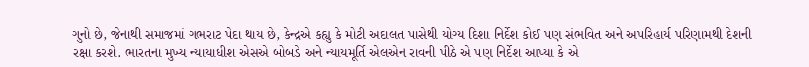ગુનો છે, જેનાથી સમાજમાં ગભરાટ પેદા થાય છે, કેન્દ્રએ કહ્યુ કે મોટી અદાલત પાસેથી યોગ્ય દિશા નિર્દેશ કોઈ પણ સંભવિત અને અપરિહાર્ય પરિણામથી દેશની રક્ષા કરશે. ભારતના મુખ્ય ન્યાયાધીશ એસએ બોબડે અને ન્યાયમૂર્તિ એલએન રાવની પીઠે એ પણ નિર્દેશ આપ્યા કે એ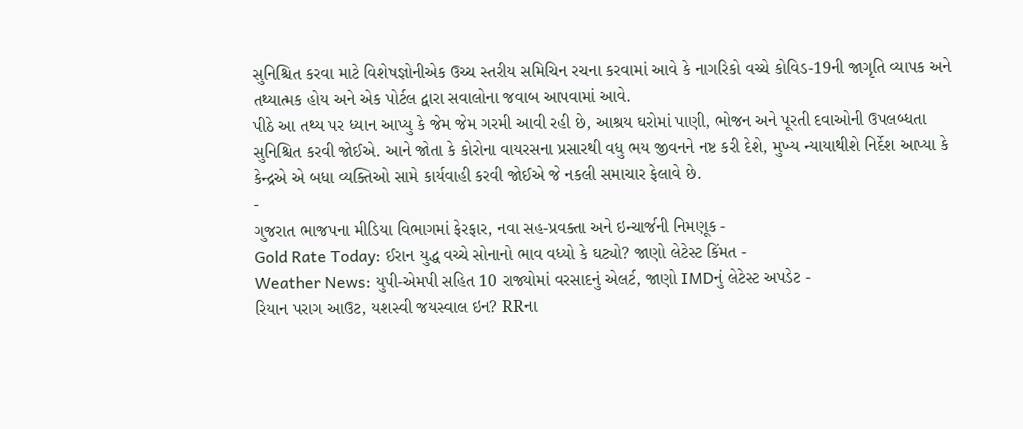સુનિશ્ચિત કરવા માટે વિશેષજ્ઞોનીએક ઉચ્ચ સ્તરીય સમિચિન રચના કરવામાં આવે કે નાગરિકો વચ્ચે કોવિડ-19ની જાગૃતિ વ્યાપક અને તથ્યાત્મક હોય અને એક પોર્ટલ દ્વારા સવાલોના જવાબ આપવામાં આવે.
પીઠે આ તથ્ય પર ધ્યાન આપ્યુ કે જેમ જેમ ગરમી આવી રહી છે, આશ્રય ઘરોમાં પાણી, ભોજન અને પૂરતી દવાઓની ઉપલબ્ધતા સુનિશ્ચિત કરવી જોઈએ. આને જોતા કે કોરોના વાયરસના પ્રસારથી વધુ ભય જીવનને નષ્ટ કરી દેશે, મુખ્ય ન્યાયાથીશે નિર્દેશ આપ્યા કે કેન્દ્રએ એ બધા વ્યક્તિઓ સામે કાર્યવાહી કરવી જોઈએ જે નકલી સમાચાર ફેલાવે છે.
-
ગુજરાત ભાજપના મીડિયા વિભાગમાં ફેરફાર, નવા સહ-પ્રવક્તા અને ઇન્ચાર્જની નિમણૂક -
Gold Rate Today: ઈરાન યુદ્ધ વચ્ચે સોનાનો ભાવ વધ્યો કે ઘટ્યો? જાણો લેટેસ્ટ કિંમત -
Weather News: યુપી-એમપી સહિત 10 રાજ્યોમાં વરસાદનું એલર્ટ, જાણો IMDનું લેટેસ્ટ અપડેટ -
રિયાન પરાગ આઉટ, યશસ્વી જયસ્વાલ ઇન? RRના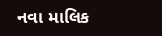નવા માલિક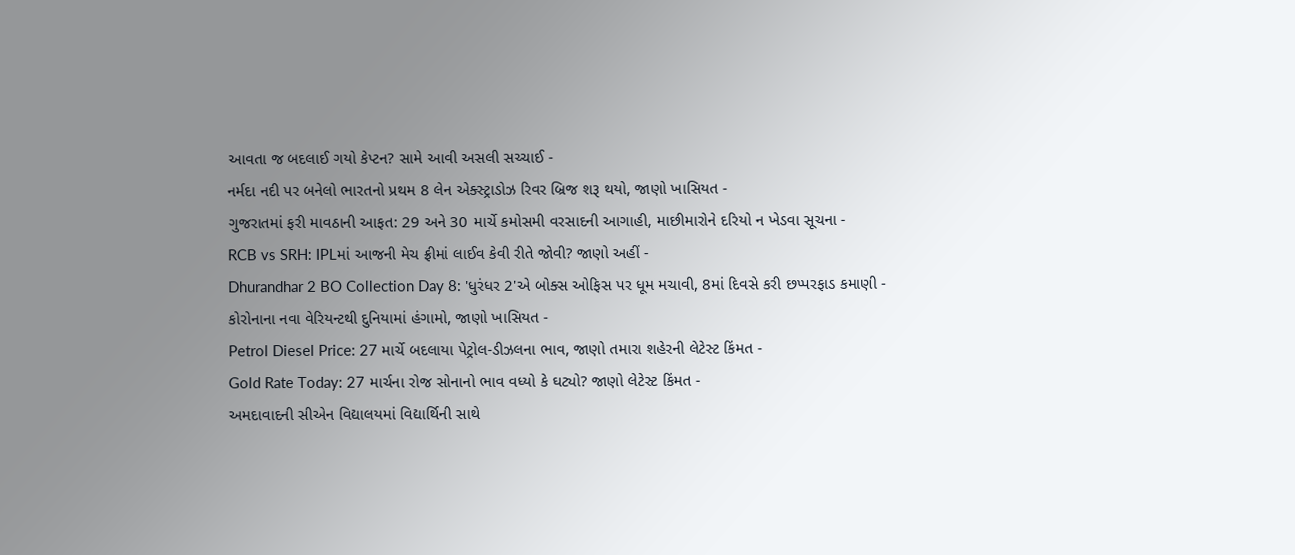આવતા જ બદલાઈ ગયો કેપ્ટન? સામે આવી અસલી સચ્ચાઈ -
નર્મદા નદી પર બનેલો ભારતનો પ્રથમ 8 લેન એક્સ્ટ્રાડોઝ રિવર બ્રિજ શરૂ થયો, જાણો ખાસિયત -
ગુજરાતમાં ફરી માવઠાની આફત: 29 અને 30 માર્ચે કમોસમી વરસાદની આગાહી, માછીમારોને દરિયો ન ખેડવા સૂચના -
RCB vs SRH: IPLમાં આજની મેચ ફ્રીમાં લાઈવ કેવી રીતે જોવી? જાણો અહીં -
Dhurandhar 2 BO Collection Day 8: 'ધુરંધર 2'એ બોક્સ ઓફિસ પર ધૂમ મચાવી, 8માં દિવસે કરી છપ્પરફાડ કમાણી -
કોરોનાના નવા વેરિયન્ટથી દુનિયામાં હંગામો, જાણો ખાસિયત -
Petrol Diesel Price: 27 માર્ચે બદલાયા પેટ્રોલ-ડીઝલના ભાવ, જાણો તમારા શહેરની લેટેસ્ટ કિંમત -
Gold Rate Today: 27 માર્ચના રોજ સોનાનો ભાવ વધ્યો કે ઘટ્યો? જાણો લેટેસ્ટ કિંમત -
અમદાવાદની સીએન વિદ્યાલયમાં વિદ્યાર્થિની સાથે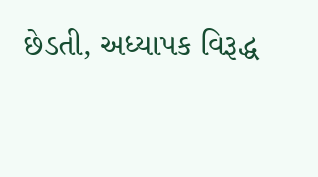છેડતી, અધ્યાપક વિરૂદ્ધ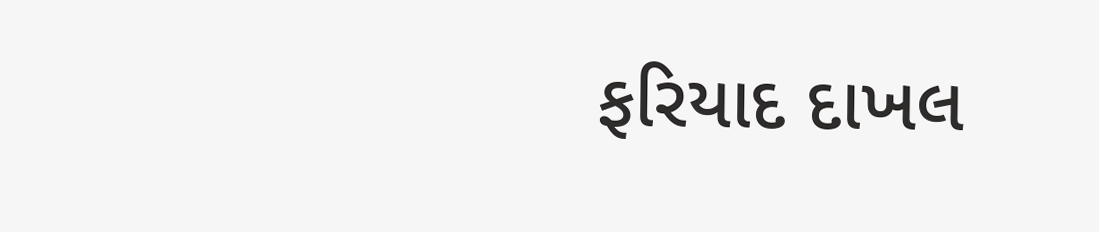ફરિયાદ દાખલ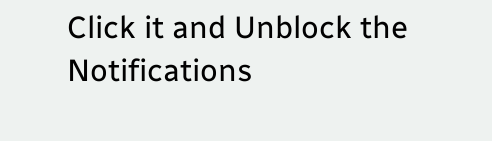Click it and Unblock the Notifications